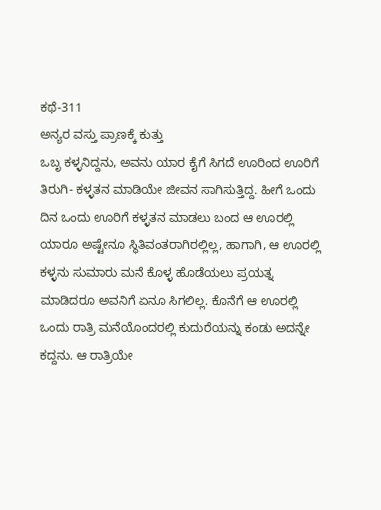ಕಥೆ-311
ಅನ್ಯರ ವಸ್ತು ಪ್ರಾಣಕ್ಕೆ ಕುತ್ತು
ಒಬೃ ಕಳ್ಳನಿದ್ದನು, ಅವನು ಯಾರ ಕೈಗೆ ಸಿಗದೆ ಊರಿಂದ ಊರಿಗೆ ತಿರುಗಿ- ಕಳ್ಳತನ ಮಾಡಿಯೇ ಜೀವನ ಸಾಗಿಸುತ್ತಿದ್ದ. ಹೀಗೆ ಒಂದು ದಿನ ಒಂದು ಊರಿಗೆ ಕಳ್ಳತನ ಮಾಡಲು ಬಂದ ಆ ಊರಲ್ಲಿ ಯಾರೂ ಅಷ್ಟೇನೂ ಸ್ಥಿತಿವಂತರಾಗಿರಲ್ಲಿಲ್ಲ, ಹಾಗಾಗಿ, ಆ ಊರಲ್ಲಿ ಕಳ್ಳನು ಸುಮಾರು ಮನೆ ಕೊಳ್ಳ ಹೊಡೆಯಲು ಪ್ರಯತ್ನ ಮಾಡಿದರೂ ಅವನಿಗೆ ಏನೂ ಸಿಗಲಿಲ್ಲ. ಕೊನೆಗೆ ಆ ಊರಲ್ಲಿ ಒಂದು ರಾತ್ರಿ ಮನೆಯೊಂದರಲ್ಲಿ ಕುದುರೆಯನ್ನು ಕಂಡು ಅದನ್ನೇ ಕದ್ದನು. ಆ ರಾತ್ರಿಯೇ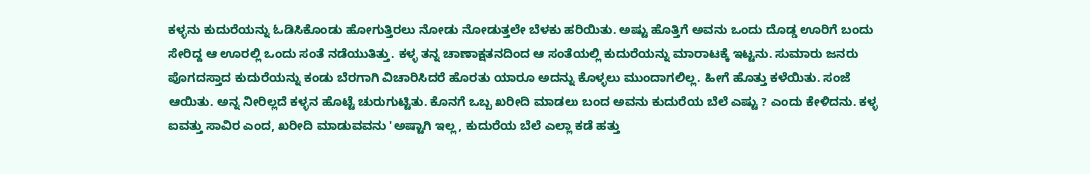ಕಳ್ಳನು ಕುದುರೆಯನ್ನು ಓಡಿಸಿಕೊಂಡು ಹೋಗುತ್ತಿರಲು ನೋಡು ನೋಡುತ್ತಲೇ ಬೆಳಕು ಹರಿಯಿತು. ಅಷ್ಟು ಹೊತ್ತಿಗೆ ಅವನು ಒಂದು ದೊಡ್ಡ ಊರಿಗೆ ಬಂದು ಸೇರಿದ್ದ ಆ ಊರಲ್ಲಿ ಒಂದು ಸಂತೆ ನಡೆಯುತಿತ್ತು. ಕಳ್ಳ ತನ್ನ ಚಾಣಾಕ್ಷತನದಿಂದ ಆ ಸಂತೆಯಲ್ಲಿ ಕುದುರೆಯನ್ನು ಮಾರಾಟಕ್ಕೆ ಇಟ್ಟನು. ಸುಮಾರು ಜನರು ಪೊಗದಸ್ತಾದ ಕುದುರೆಯನ್ನು ಕಂಡು ಬೆರಗಾಗಿ ವಿಚಾರಿಸಿದರೆ ಹೊರತು ಯಾರೂ ಅದನ್ನು ಕೊಳ್ಳಲು ಮುಂದಾಗಲಿಲ್ಲ. ಹೀಗೆ ಹೊತ್ತು ಕಳೆಯಿತು. ಸಂಜೆ ಆಯಿತು. ಅನ್ನ ನೀರಿಲ್ಲದೆ ಕಳ್ಳನ ಹೊಟ್ಟೆ ಚುರುಗುಟ್ಟಿತು. ಕೊನಗೆ ಒಬ್ಬ ಖರೀದಿ ಮಾಡಲು ಬಂದ ಅವನು ಕುದುರೆಯ ಬೆಲೆ ಎಷ್ಟು ? ಎಂದು ಕೇಳಿದನು. ಕಳ್ಳ ಐವತ್ತು ಸಾವಿರ ಎಂದ, ಖರೀದಿ ಮಾಡುವವನು 'ಅಷ್ಟಾಗಿ ಇಲ್ಲ, ಕುದುರೆಯ ಬೆಲೆ ಎಲ್ಲಾ ಕಡೆ ಹತ್ತು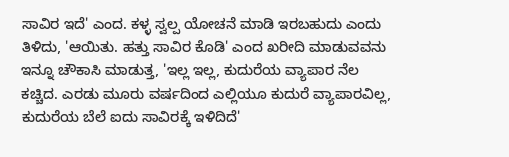ಸಾವಿರ ಇದೆ' ಎಂದ. ಕಳ್ಳ ಸ್ವಲ್ಪ ಯೋಚನೆ ಮಾಡಿ ಇರಬಹುದು ಎಂದು ತಿಳಿದು, 'ಆಯಿತು. ಹತ್ತು ಸಾವಿರ ಕೊಡಿ' ಎಂದ ಖರೀದಿ ಮಾಡುವವನು ಇನ್ನೂ ಚೌಕಾಸಿ ಮಾಡುತ್ತ, 'ಇಲ್ಲ ಇಲ್ಲ, ಕುದುರೆಯ ವ್ಯಾಪಾರ ನೆಲ ಕಚ್ಚಿದ. ಎರಡು ಮೂರು ವರ್ಷದಿಂದ ಎಲ್ಲಿಯೂ ಕುದುರೆ ವ್ಯಾಪಾರವಿಲ್ಲ, ಕುದುರೆಯ ಬೆಲೆ ಐದು ಸಾವಿರಕ್ಕೆ ಇಳಿದಿದೆ'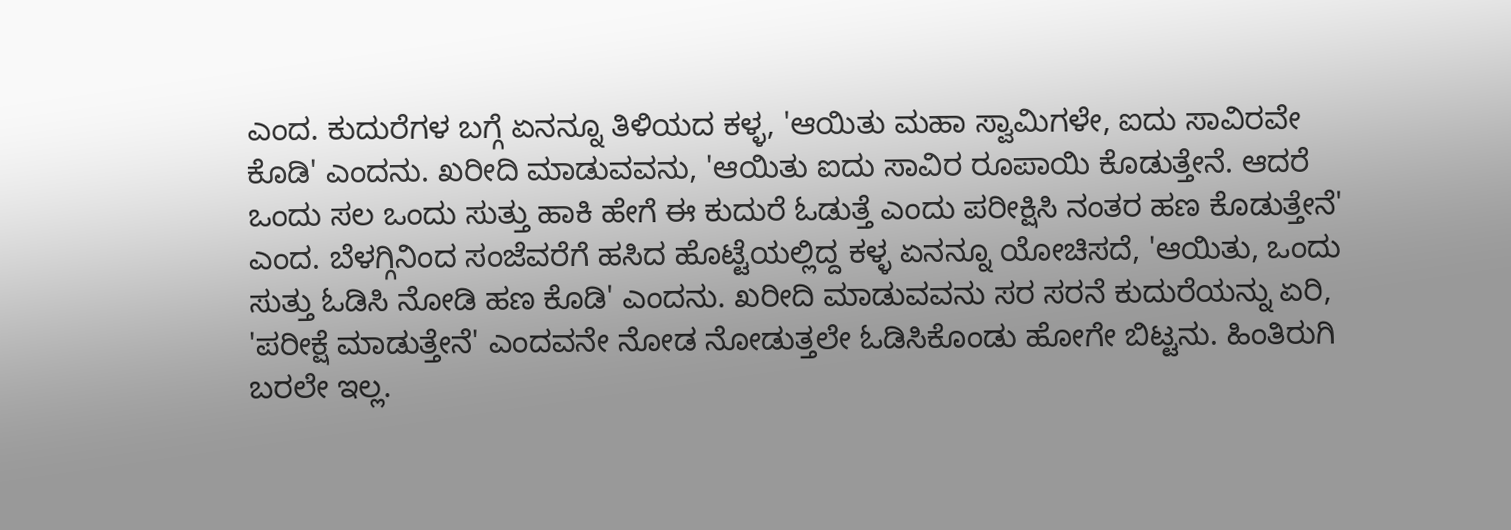ಎಂದ. ಕುದುರೆಗಳ ಬಗ್ಗೆ ಏನನ್ನೂ ತಿಳಿಯದ ಕಳ್ಳ, 'ಆಯಿತು ಮಹಾ ಸ್ವಾಮಿಗಳೇ, ಐದು ಸಾವಿರವೇ ಕೊಡಿ' ಎಂದನು. ಖರೀದಿ ಮಾಡುವವನು, 'ಆಯಿತು ಐದು ಸಾವಿರ ರೂಪಾಯಿ ಕೊಡುತ್ತೇನೆ. ಆದರೆ ಒಂದು ಸಲ ಒಂದು ಸುತ್ತು ಹಾಕಿ ಹೇಗೆ ಈ ಕುದುರೆ ಓಡುತ್ತೆ ಎಂದು ಪರೀಕ್ಷಿಸಿ ನಂತರ ಹಣ ಕೊಡುತ್ತೇನೆ' ಎಂದ. ಬೆಳಗ್ಗಿನಿಂದ ಸಂಜೆವರೆಗೆ ಹಸಿದ ಹೊಟ್ಟೆಯಲ್ಲಿದ್ದ ಕಳ್ಳ ಏನನ್ನೂ ಯೋಚಿಸದೆ, 'ಆಯಿತು, ಒಂದು ಸುತ್ತು ಓಡಿಸಿ ನೋಡಿ ಹಣ ಕೊಡಿ' ಎಂದನು. ಖರೀದಿ ಮಾಡುವವನು ಸರ ಸರನೆ ಕುದುರೆಯನ್ನು ಏರಿ, 'ಪರೀಕ್ಷೆ ಮಾಡುತ್ತೇನೆ' ಎಂದವನೇ ನೋಡ ನೋಡುತ್ತಲೇ ಓಡಿಸಿಕೊಂಡು ಹೋಗೇ ಬಿಟ್ಟನು. ಹಿಂತಿರುಗಿ ಬರಲೇ ಇಲ್ಲ.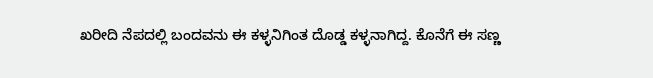ಖರೀದಿ ನೆಪದಲ್ಲಿ ಬಂದವನು ಈ ಕಳ್ಳನಿಗಿಂತ ದೊಡ್ಡ ಕಳ್ಳನಾಗಿದ್ದ. ಕೊನೆಗೆ ಈ ಸಣ್ಣ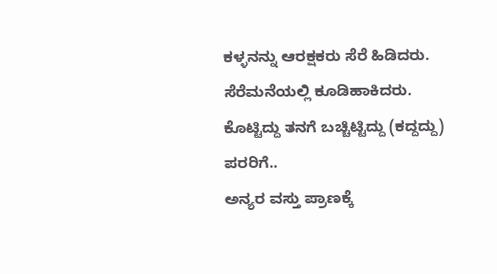ಕಳ್ಳನನ್ನು ಆರಕ್ಷಕರು ಸೆರೆ ಹಿಡಿದರು. ಸೆರೆಮನೆಯಲ್ಲಿ ಕೂಡಿಹಾಕಿದರು.
ಕೊಟ್ಟಿದ್ದು ತನಗೆ ಬಚ್ಚಿಟ್ಟಿದ್ದು (ಕದ್ದದ್ದು) ಪರರಿಗೆ..
ಅನ್ಯರ ವಸ್ತು ಪ್ರಾಣಕ್ಕೆ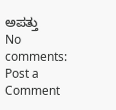ಅಪತ್ತು
No comments:
Post a Comment